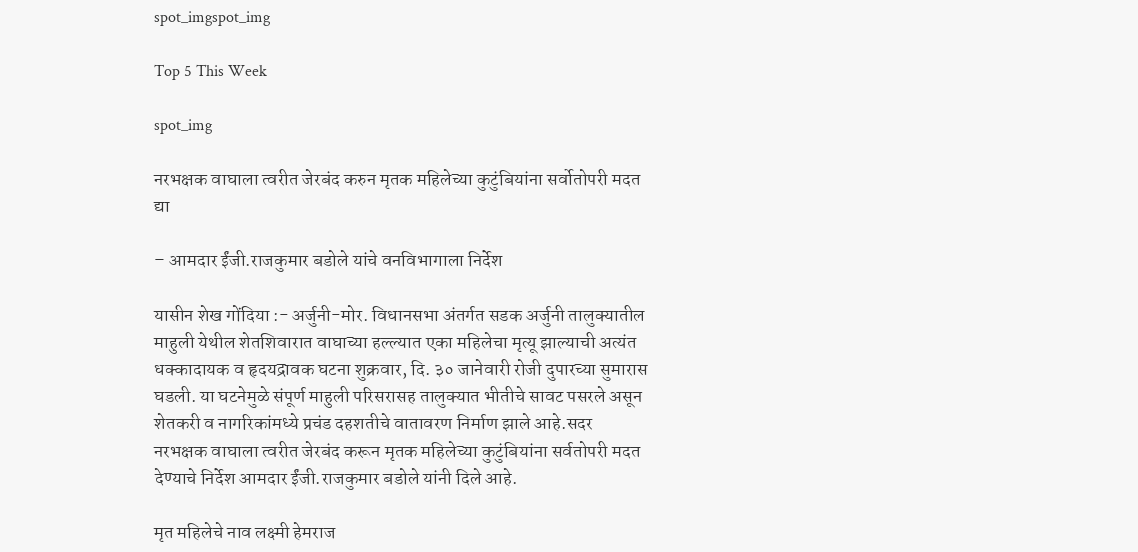spot_imgspot_img

Top 5 This Week

spot_img

नरभक्षक वाघाला त्वरीत जेरबंद करुन मृतक महिलेच्या कुटुंबियांना सर्वोतोपरी मदत द्या

– आमदार ईंजी.राजकुमार बडोले यांचे वनविभागाला निर्देश

यासीन शेख गोंदिया :- अर्जुनी-मोर. विधानसभा अंतर्गत सडक अर्जुनी तालुक्यातील माहुली येथील शेतशिवारात वाघाच्या हल्ल्यात एका महिलेचा मृत्यू झाल्याची अत्यंत धक्कादायक व हृदयद्रावक घटना शुक्रवार, दि. ३० जानेवारी रोजी दुपारच्या सुमारास घडली. या घटनेमुळे संपूर्ण माहुली परिसरासह तालुक्यात भीतीचे सावट पसरले असून शेतकरी व नागरिकांमध्ये प्रचंड दहशतीचे वातावरण निर्माण झाले आहे.सदर नरभक्षक वाघाला त्वरीत जेरबंद करून मृतक महिलेच्या कुटुंबियांना सर्वतोपरी मदत देण्याचे निर्देश आमदार ईंजी.राजकुमार बडोले यांनी दिले आहे.

मृत महिलेचे नाव लक्ष्मी हेमराज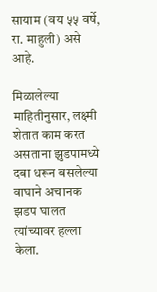सायाम (वय ५५ वर्षे, रा. माहुली) असे आहे.

मिळालेल्या माहितीनुसार, लक्ष्मी शेतात काम करत असताना झुडपामध्ये दबा धरून बसलेल्या वाघाने अचानक झडप घालत त्यांच्यावर हल्ला केला.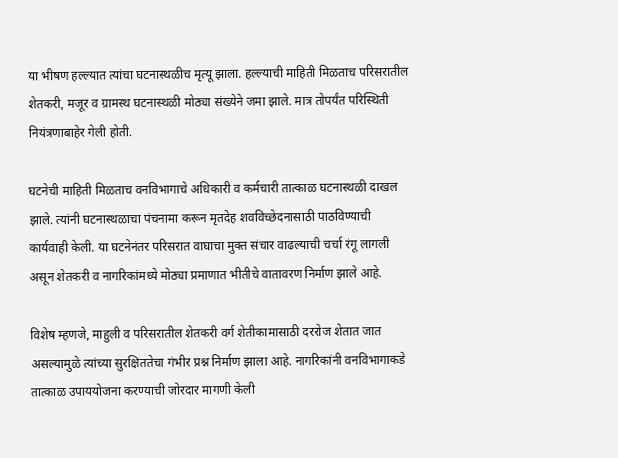या भीषण हल्ल्यात त्यांचा घटनास्थळीच मृत्यू झाला. हल्ल्याची माहिती मिळताच परिसरातील शेतकरी, मजूर व ग्रामस्थ घटनास्थळी मोठ्या संख्येने जमा झाले. मात्र तोपर्यंत परिस्थिती नियंत्रणाबाहेर गेली होती.

घटनेची माहिती मिळताच वनविभागाचे अधिकारी व कर्मचारी तात्काळ घटनास्थळी दाखल झाले. त्यांनी घटनास्थळाचा पंचनामा करून मृतदेह शवविच्छेदनासाठी पाठविण्याची कार्यवाही केली. या घटनेनंतर परिसरात वाघाचा मुक्त संचार वाढल्याची चर्चा रंगू लागली असून शेतकरी व नागरिकांमध्ये मोठ्या प्रमाणात भीतीचे वातावरण निर्माण झाले आहे.

विशेष म्हणजे, माहुली व परिसरातील शेतकरी वर्ग शेतीकामासाठी दररोज शेतात जात असल्यामुळे त्यांच्या सुरक्षिततेचा गंभीर प्रश्न निर्माण झाला आहे. नागरिकांनी वनविभागाकडे तात्काळ उपाययोजना करण्याची जोरदार मागणी केली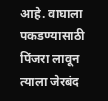आहे. वाघाला पकडण्यासाठी पिंजरा लावून त्याला जेरबंद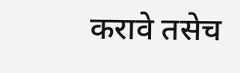करावे तसेच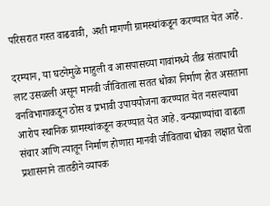परिसरात गस्त वाढवावी, अशी मागणी ग्रामस्थांकडून करण्यात येत आहे.

दरम्यान, या घटनेमुळे माहुली व आसपासच्या गावांमध्ये तीव्र संतापाची लाट उसळली असून मानवी जीविताला सतत धोका निर्माण होत असताना वनविभागाकडून ठोस व प्रभावी उपाययोजना करण्यात येत नसल्याचा आरोप स्थानिक ग्रामस्थांकडून करण्यात येत आहे. वन्यप्राण्यांचा वाढता संचार आणि त्यातून निर्माण होणारा मानवी जीविताचा धोका लक्षात घेता प्रशासनाने तातडीने व्यापक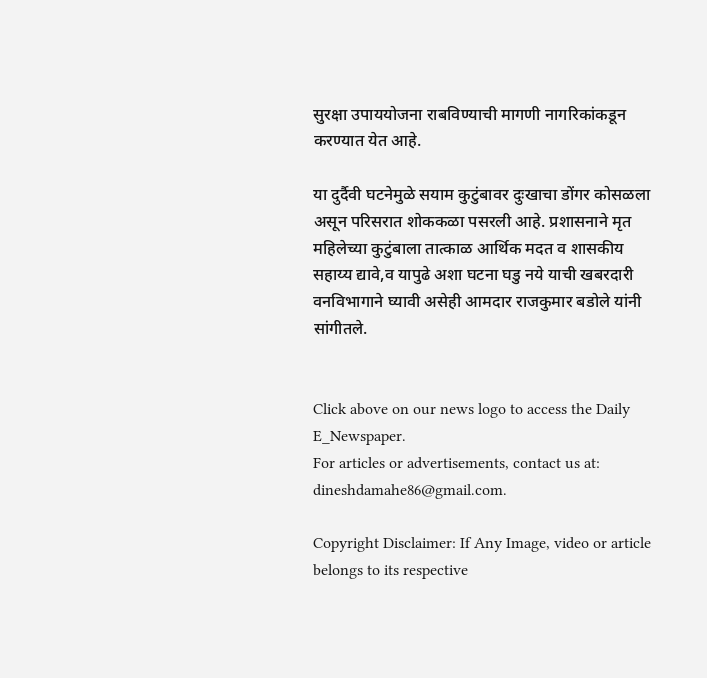सुरक्षा उपाययोजना राबविण्याची मागणी नागरिकांकडून करण्यात येत आहे.

या दुर्दैवी घटनेमुळे सयाम कुटुंबावर दुःखाचा डोंगर कोसळला असून परिसरात शोककळा पसरली आहे. प्रशासनाने मृत महिलेच्या कुटुंबाला तात्काळ आर्थिक मदत व शासकीय सहाय्य द्यावे,व यापुढे अशा घटना घडु नये याची खबरदारी वनविभागाने घ्यावी असेही आमदार राजकुमार बडोले यांनी सांगीतले.


Click above on our news logo to access the Daily E_Newspaper.
For articles or advertisements, contact us at: dineshdamahe86@gmail.com.

Copyright Disclaimer: If Any Image, video or article belongs to its respective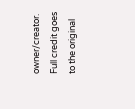owner/creator. Full credit goes to the original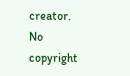creator. No copyright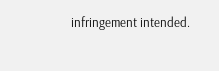infringement intended.